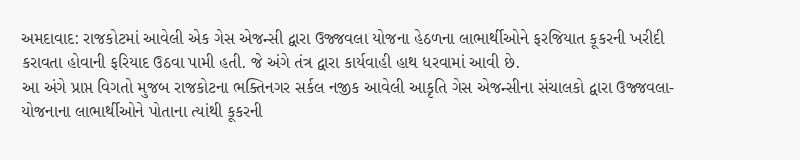અમદાવાદ: રાજકોટમાં આવેલી એક ગેસ એજન્સી દ્વારા ઉજ્જવલા યોજના હેઠળના લાભાર્થીઓને ફરજિયાત કૂકરની ખરીદી કરાવતા હોવાની ફરિયાદ ઉઠવા પામી હતી. જે અંગે તંત્ર દ્વારા કાર્યવાહી હાથ ધરવામાં આવી છે.
આ અંગે પ્રાપ્ત વિગતો મુજબ રાજકોટના ભક્તિનગર સર્કલ નજીક આવેલી આકૃતિ ગેસ એજન્સીના સંચાલકો દ્વારા ઉજ્જવલા-યોજનાના લાભાર્થીઓને પોતાના ત્યાંથી કૂકરની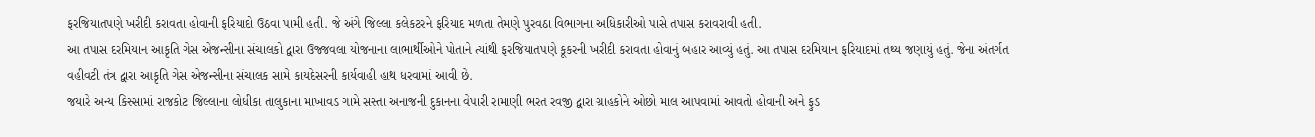ફરજિયાતપણે ખરીદી કરાવતા હોવાની ફરિયાદો ઉઠવા પામી હતી. જે અંગે જિલ્લા કલેકટરને ફરિયાદ મળતા તેમણે પુરવઠા વિભાગના અધિકારીઓ પાસે તપાસ કરાવરાવી હતી.
આ તપાસ દરમિયાન આકૃતિ ગેસ એજન્સીના સંચાલકો દ્વારા ઉજ્જવલા યોજનાના લાભાર્થીઓને પોતાને ત્યાંથી ફરજિયાતપણે કૂકરની ખરીદી કરાવતા હોવાનું બહાર આવ્યું હતું. આ તપાસ દરમિયાન ફરિયાદમાં તથ્ય જણાયું હતું. જેના અંતર્ગત વહીવટી તંત્ર દ્વારા આકૃતિ ગેસ એજન્સીના સંચાલક સામે કાયદેસરની કાર્યવાહી હાથ ધરવામાં આવી છે.
જયારે અન્ય કિસ્સામાં રાજકોટ જિલ્લાના લોધીકા તાલુકાના માખાવડ ગામે સસ્તા અનાજની દુકાનના વેપારી રામાણી ભરત રવજી દ્વારા ગ્રાહકોને ઓછો માલ આપવામાં આવતો હોવાની અને ફુડ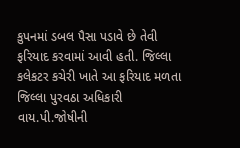કુપનમાં ડબલ પૈસા પડાવે છે તેવી ફરિયાદ કરવામાં આવી હતી. જિલ્લા કલેકટર કચેરી ખાતે આ ફરિયાદ મળતા જિલ્લા પુરવઠા અધિકારી વાય.પી.જોષીની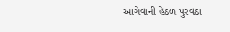આગેવાની હેઠળ પુરવઠા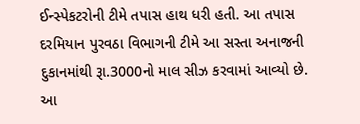ઈન્સ્પેકટરોની ટીમે તપાસ હાથ ધરી હતી. આ તપાસ દરમિયાન પુરવઠા વિભાગની ટીમે આ સસ્તા અનાજની દુકાનમાંથી રૂા.3000નો માલ સીઝ કરવામાં આવ્યો છે. આ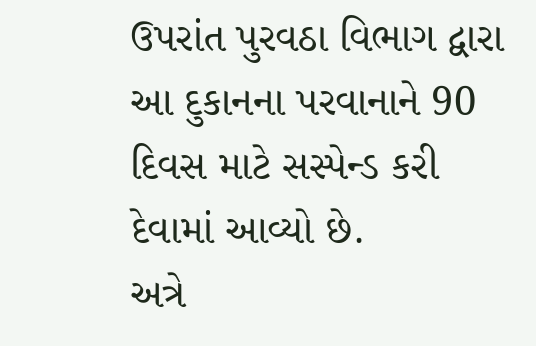ઉપરાંત પુરવઠા વિભાગ દ્વારા આ દુકાનના પરવાનાને 90 દિવસ માટે સસ્પેન્ડ કરી દેવામાં આવ્યો છે.
અત્રે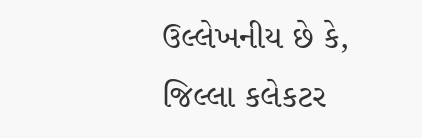ઉલ્લેખનીય છે કે, જિલ્લા કલેકટર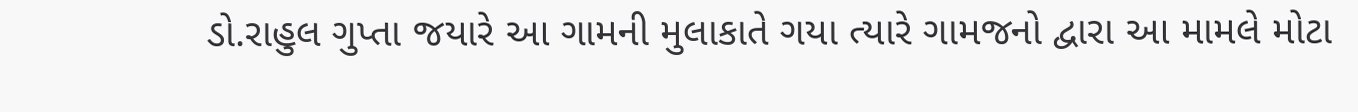ડો.રાહુલ ગુપ્તા જયારે આ ગામની મુલાકાતે ગયા ત્યારે ગામજનો દ્વારા આ મામલે મોટા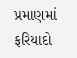પ્રમાણમાં ફરિયાદો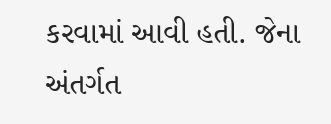કરવામાં આવી હતી. જેના અંતર્ગત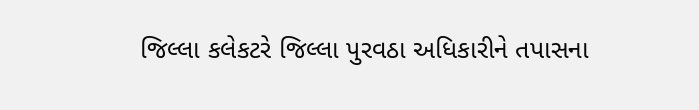જિલ્લા કલેકટરે જિલ્લા પુરવઠા અધિકારીને તપાસના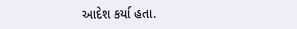આદેશ કર્યા હતા.